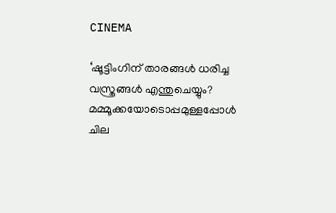CINEMA

‘ഷൂട്ടിംഗിന് താരങ്ങൾ ധരിച്ച വസ്ത്രങ്ങൾ എന്തുചെയ്യും? മമ്മൂക്കയോടൊപ്പമുള്ളപ്പോൾ ചില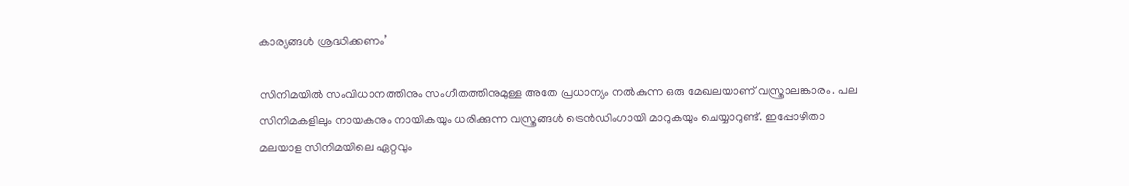കാര്യങ്ങൾ ശ്രദ്ധിക്കണം’

സിനിമയിൽ സംവിധാനത്തിനും സംഗീതത്തിനുമുള്ള അതേ പ്രധാന്യം നൽകുന്ന ഒരു മേഖലയാണ് വസ്ത്രാലങ്കാരം. പല സിനിമകളിലും നായകനും നായികയും ധരിക്കുന്ന വസ്ത്രങ്ങൾ ട്രെൻഡിംഗായി മാറുകയും ചെയ്യാറുണ്ട്. ഇപ്പോഴിതാ മലയാള സിനിമയിലെ ഏറ്റവും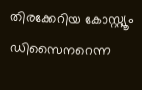തിരക്കേറിയ കോസ്റ്റ്യൂം ഡിസൈനറെന്ന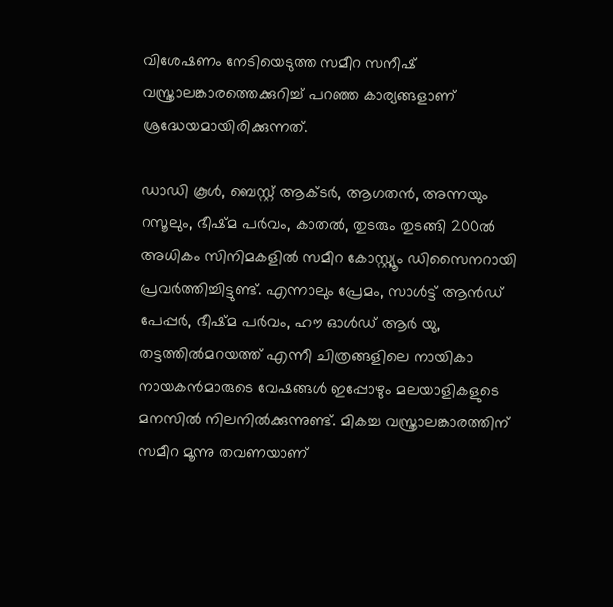വിശേഷണം നേടിയെടുത്ത സമീറ സനീഷ് വസ്ത്രാലങ്കാരത്തെക്കുറിച്ച് പറഞ്ഞ കാര്യങ്ങളാണ് ശ്രദ്ധേയമായിരിക്കുന്നത്.

ഡാഡി കൂൾ, ബെസ്റ്റ് ആക്ടർ, ആഗതൻ, അന്നയും റസൂലും, ഭീഷ്മ പർവം, കാതൽ, തുടരും തുടങ്ങി 200ൽ അധികം സിനിമകളിൽ സമീറ കോസ്റ്റ്യൂം ഡിസൈനറായി പ്രവർത്തിച്ചിട്ടുണ്ട്. എന്നാലും പ്രേമം, സാൾട്ട് ആൻഡ് പേപ്പർ, ഭീഷ്മ പർവം, ഹൗ ഓൾഡ് ആ‌ർ യു, തട്ടത്തിൽമറയത്ത് എന്നീ ചിത്രങ്ങളിലെ നായികാ നായകൻമാരുടെ വേഷങ്ങൾ ഇപ്പോഴും മലയാളികളുടെ മനസിൽ നിലനിൽക്കുന്നുണ്ട്. മികച്ച വസ്ത്രാലങ്കാരത്തിന് സമീറ മൂന്നു തവണയാണ്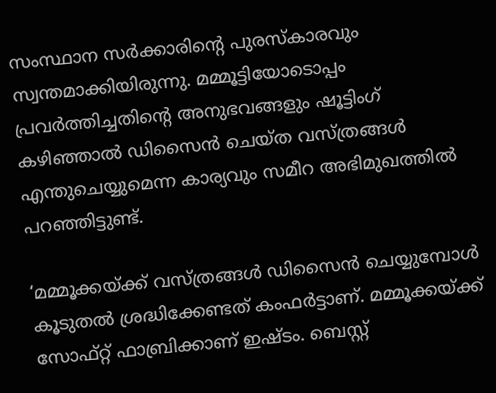സംസ്ഥാന സർക്കാരിന്റെ പുരസ്കാരവും സ്വന്തമാക്കിയിരുന്നു. മമ്മൂട്ടിയോടൊപ്പം പ്രവർത്തിച്ചതിന്റെ അനുഭവങ്ങളും ഷൂട്ടിംഗ് കഴിഞ്ഞാൽ ഡിസൈൻ ചെയ്ത വസ്ത്രങ്ങൾ എന്തുചെയ്യുമെന്ന കാര്യവും സമീറ അഭിമുഖത്തിൽ പറഞ്ഞിട്ടുണ്ട്.

‘മമ്മൂക്കയ്ക്ക് വസ്ത്രങ്ങൾ ഡിസൈൻ ചെയ്യുമ്പോൾ കൂടുതൽ ശ്രദ്ധിക്കേണ്ടത് കംഫർട്ടാണ്. മമ്മൂക്കയ്ക്ക് സോഫ്റ്റ് ഫാബ്രിക്കാണ് ഇഷ്ടം. ബെസ്റ്റ്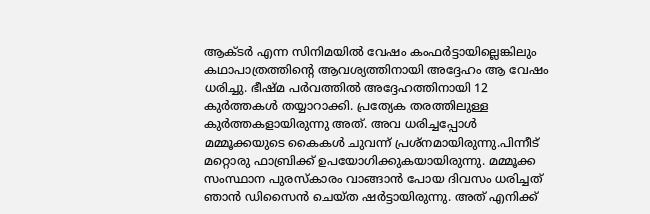ആക്ടർ എന്ന സിനിമയിൽ വേഷം കംഫർട്ടായില്ലെങ്കിലും കഥാപാത്രത്തിന്റെ ആവശ്യത്തിനായി അദ്ദേഹം ആ വേഷം ധരിച്ചു. ഭീഷ്മ പർവത്തിൽ അദ്ദേഹത്തിനായി 12 കുർത്തകൾ തയ്യാറാക്കി. പ്രത്യേക തരത്തിലുള്ള കുർത്തകളായിരുന്നു അത്. അവ ധരിച്ചപ്പോൾ മമ്മൂക്കയുടെ കൈകൾ ചുവന്ന് പ്രശ്നമായിരുന്നു.പിന്നീട് മറ്റൊരു ഫാബ്രിക്ക് ഉപയോഗിക്കുകയായിരുന്നു. മമ്മൂക്ക സംസ്ഥാന പുരസ്‌കാരം വാങ്ങാൻ പോയ ദിവസം ധരിച്ചത് ഞാൻ ഡിസൈൻ ചെയ്ത ഷർട്ടായിരുന്നു. അത് എനിക്ക്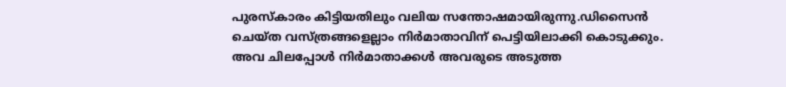പുരസ്‌കാരം കിട്ടിയതിലും വലിയ സന്തോഷമായിരുന്നു.ഡിസൈൻ ചെയ്ത വസ്ത്രങ്ങളെല്ലാം നിർമാതാവിന് പെട്ടിയിലാക്കി കൊടുക്കും. അവ ചിലപ്പോൾ നിർമാതാക്കൾ അവരുടെ അടുത്ത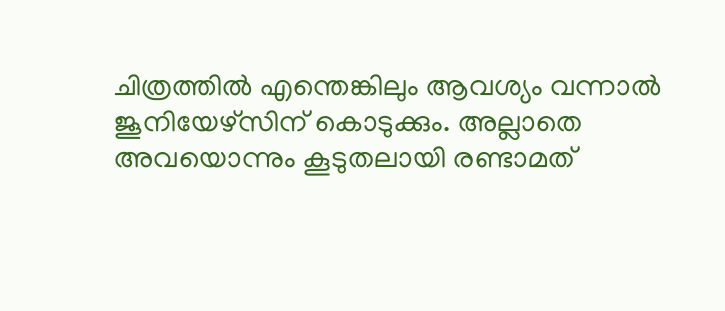ചിത്രത്തിൽ എന്തെങ്കിലും ആവശ്യം വന്നാൽ ജൂനിയേഴ്സിന് കൊടുക്കും. അല്ലാതെ അവയൊന്നും കൂടുതലായി രണ്ടാമത്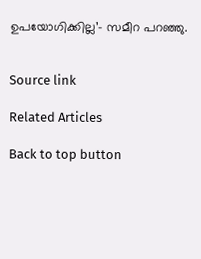ഉപയോഗിക്കില്ല’- സമീറ പറഞ്ഞു.


Source link

Related Articles

Back to top button